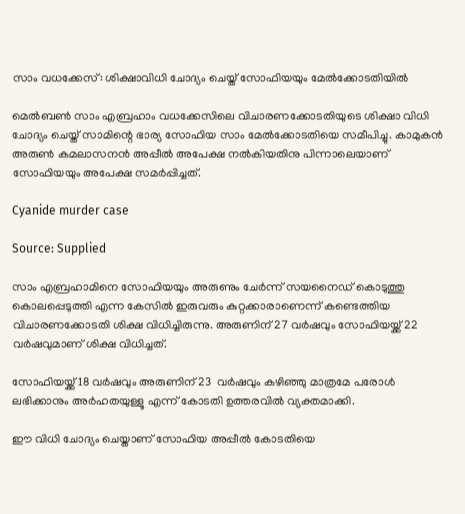സാം വധക്കേസ്: ശിക്ഷാവിധി ചോദ്യം ചെയ്ത് സോഫിയയും മേൽക്കോടതിയിൽ

മെൽബൺ സാം എബ്രഹാം വധക്കേസിലെ വിചാരണക്കോടതിയുടെ ശിക്ഷാ വിധി ചോദ്യം ചെയ്ത് സാമിന്റെ ഭാര്യ സോഫിയ സാം മേൽക്കോടതിയെ സമീപിച്ചു. കാമുകൻ അരുൺ കമലാസനൻ അപ്പീൽ അപേക്ഷ നൽകിയതിനു പിന്നാലെയാണ് സോഫിയയും അപേക്ഷ സമർപ്പിച്ചത്.

Cyanide murder case

Source: Supplied

സാം എബ്രഹാമിനെ സോഫിയയും അരുണും ചേർന്ന് സയനൈഡ് കൊടുത്തു കൊലപ്പെടുത്തി എന്ന കേസിൽ ഇരുവരും കുറ്റക്കാരാണെന്ന് കണ്ടെത്തിയ വിചാരണക്കോടതി ശിക്ഷ വിധിച്ചിരുന്നു. അരുണിന് 27 വർഷവും സോഫിയയ്ക്ക് 22 വർഷവുമാണ് ശിക്ഷ വിധിച്ചത്.

സോഫിയയ്ക്ക് 18 വർഷവും അരുണിന് 23  വർഷവും കഴിഞ്ഞു മാത്രമേ പരോൾ ലഭിക്കാനും അർഹതയുള്ളൂ എന്ന് കോടതി ഉത്തരവിൽ വ്യക്തമാക്കി.

ഈ വിധി ചോദ്യം ചെയ്താണ് സോഫിയ അപ്പീൽ കോടതിയെ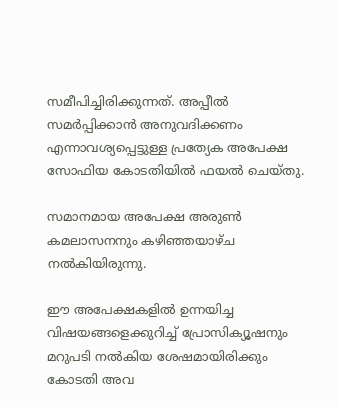സമീപിച്ചിരിക്കുന്നത്. അപ്പീൽ സമർപ്പിക്കാൻ അനുവദിക്കണം എന്നാവശ്യപ്പെട്ടുള്ള പ്രത്യേക അപേക്ഷ സോഫിയ കോടതിയിൽ ഫയൽ ചെയ്തു.

സമാനമായ അപേക്ഷ അരുൺ കമലാസനനും കഴിഞ്ഞയാഴ്ച നൽകിയിരുന്നു.

ഈ അപേക്ഷകളില്‍ ഉന്നയിച്ച വിഷയങ്ങളെക്കുറിച്ച് പ്രോസിക്യൂഷനും മറുപടി നല്‍കിയ ശേഷമായിരിക്കും കോടതി അവ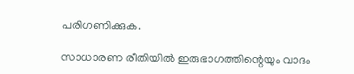പരിഗണിക്കുക.

സാധാരണ രീതിയില്‍ ഇരുഭാഗത്തിന്റെയും വാദം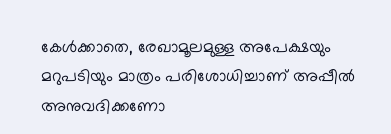കേള്‍ക്കാതെ, രേഖാമൂലമുള്ള അപേക്ഷയും മറുപടിയും മാത്രം പരിശോധിച്ചാണ് അപ്പീല്‍ അനുവദിക്കണോ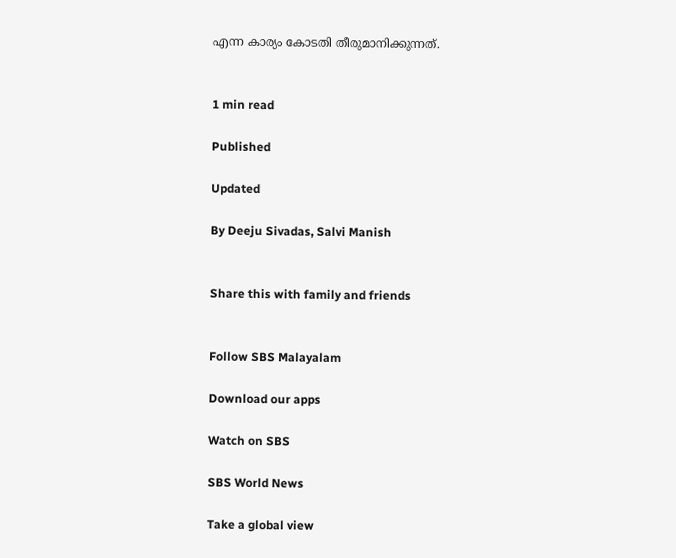എന്ന കാര്യം കോടതി തീരുമാനിക്കുന്നത്.


1 min read

Published

Updated

By Deeju Sivadas, Salvi Manish


Share this with family and friends


Follow SBS Malayalam

Download our apps

Watch on SBS

SBS World News

Take a global view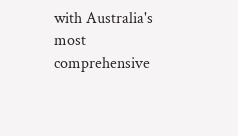with Australia's most comprehensive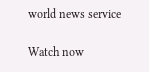world news service

Watch now